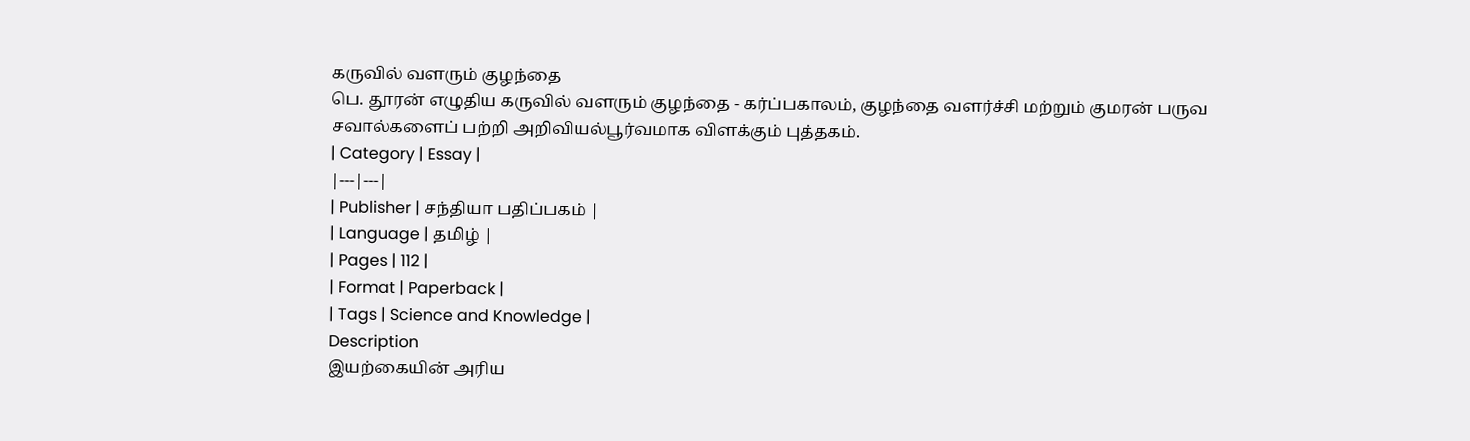கருவில் வளரும் குழந்தை
பெ. தூரன் எழுதிய கருவில் வளரும் குழந்தை - கர்ப்பகாலம், குழந்தை வளர்ச்சி மற்றும் குமரன் பருவ சவால்களைப் பற்றி அறிவியல்பூர்வமாக விளக்கும் புத்தகம்.
| Category | Essay |
|---|---|
| Publisher | சந்தியா பதிப்பகம் |
| Language | தமிழ் |
| Pages | 112 |
| Format | Paperback |
| Tags | Science and Knowledge |
Description
இயற்கையின் அரிய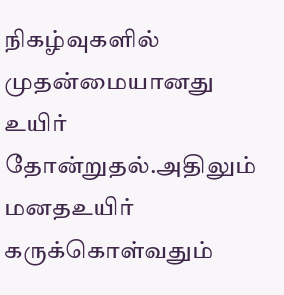நிகழ்வுகளில் முதன்மையானது உயிர் தோன்றுதல்.அதிலும் மனதஉயிர் கருக்கொள்வதும்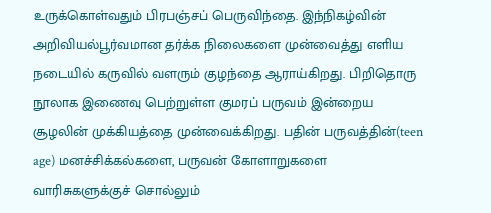உருக்கொள்வதும் பிரபஞ்சப் பெருவிந்தை. இந்நிகழ்வின் அறிவியல்பூர்வமான தர்க்க நிலைகளை முன்வைத்து எளிய நடையில் கருவில் வளரும் குழந்தை ஆராய்கிறது. பிறிதொரு நூலாக இணைவு பெற்றுள்ள குமரப் பருவம் இன்றைய சூழலின் முக்கியத்தை முன்வைக்கிறது. பதின் பருவத்தின்(teen age) மனச்சிக்கல்களை, பருவன் கோளாறுகளை வாரிசுகளுக்குச் சொல்லும்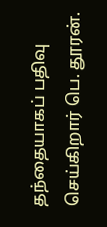தந்தையாகப் பதிவு செய்கிறார் பெ. தூரன்.